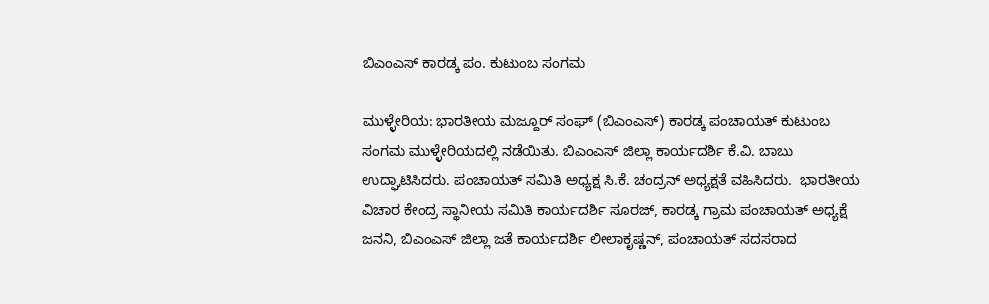ಬಿಎಂಎಸ್ ಕಾರಡ್ಕ ಪಂ. ಕುಟುಂಬ ಸಂಗಮ

ಮುಳ್ಳೇರಿಯ: ಭಾರತೀಯ ಮಜ್ದೂರ್ ಸಂಘ್ (ಬಿಎಂಎಸ್) ಕಾರಡ್ಕ ಪಂಚಾಯತ್ ಕುಟುಂಬ ಸಂಗಮ ಮುಳ್ಳೇರಿಯದಲ್ಲಿ ನಡೆಯಿತು. ಬಿಎಂಎಸ್ ಜಿಲ್ಲಾ ಕಾರ್ಯದರ್ಶಿ ಕೆ.ವಿ. ಬಾಬು ಉದ್ಘಾಟಿಸಿದರು. ಪಂಚಾಯತ್ ಸಮಿತಿ ಅಧ್ಯಕ್ಷ ಸಿ.ಕೆ. ಚಂದ್ರನ್ ಅಧ್ಯಕ್ಷತೆ ವಹಿಸಿದರು.  ಭಾರತೀಯ ವಿಚಾರ ಕೇಂದ್ರ ಸ್ಥಾನೀಯ ಸಮಿತಿ ಕಾರ್ಯದರ್ಶಿ ಸೂರಜ್, ಕಾರಡ್ಕ ಗ್ರಾಮ ಪಂಚಾಯತ್ ಅಧ್ಯಕ್ಷೆ  ಜನನಿ, ಬಿಎಂಎಸ್ ಜಿಲ್ಲಾ ಜತೆ ಕಾರ್ಯದರ್ಶಿ ಲೀಲಾಕೃಷ್ಣನ್, ಪಂಚಾಯತ್ ಸದಸರಾದ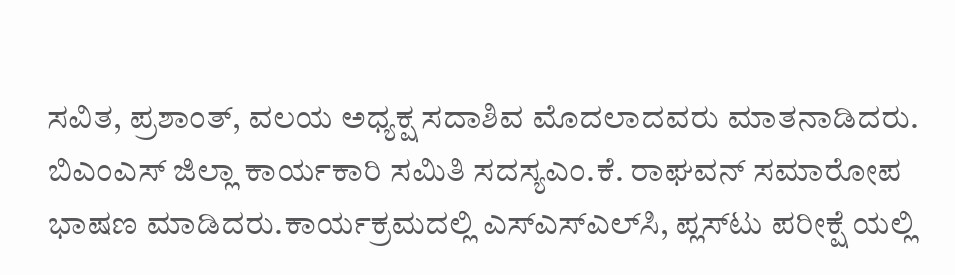ಸವಿತ, ಪ್ರಶಾಂತ್, ವಲಯ ಅಧ್ಯಕ್ಷ ಸದಾಶಿವ ಮೊದಲಾದವರು ಮಾತನಾಡಿದರು. ಬಿಎಂಎಸ್ ಜಿಲ್ಲಾ ಕಾರ್ಯಕಾರಿ ಸಮಿತಿ ಸದಸ್ಯಎಂ.ಕೆ. ರಾಘವನ್ ಸಮಾರೋಪ  ಭಾಷಣ ಮಾಡಿದರು.ಕಾರ್ಯಕ್ರಮದಲ್ಲಿ ಎಸ್‌ಎಸ್‌ಎಲ್‌ಸಿ, ಪ್ಲಸ್‌ಟು ಪರೀಕ್ಷೆ ಯಲ್ಲಿ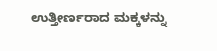ಉತ್ತೀರ್ಣರಾದ ಮಕ್ಕಳನ್ನು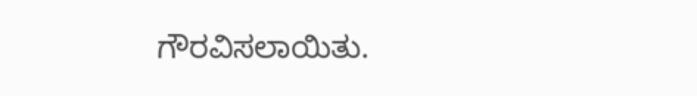ಗೌರವಿಸಲಾಯಿತು.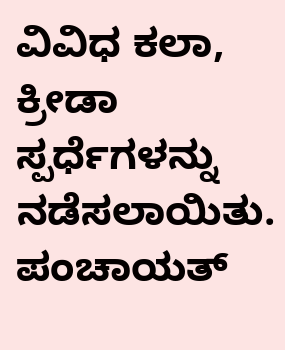ವಿವಿಧ ಕಲಾ, ಕ್ರೀಡಾ ಸ್ಪರ್ಧೆಗಳನ್ನು ನಡೆಸಲಾಯಿತು. ಪಂಚಾಯತ್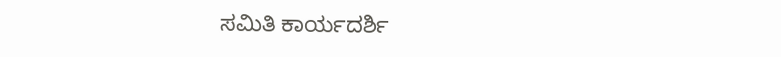ಸಮಿತಿ ಕಾರ್ಯದರ್ಶಿ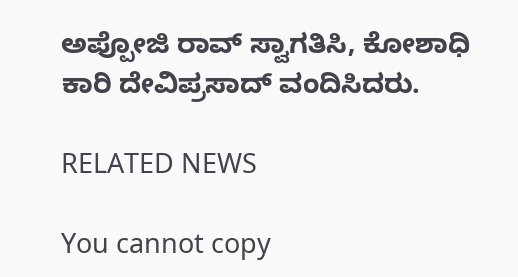ಅಪ್ಪೋಜಿ ರಾವ್ ಸ್ವಾಗತಿಸಿ, ಕೋಶಾಧಿ ಕಾರಿ ದೇವಿಪ್ರಸಾದ್ ವಂದಿಸಿದರು.

RELATED NEWS

You cannot copy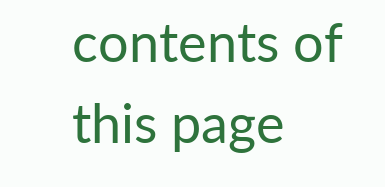contents of this page